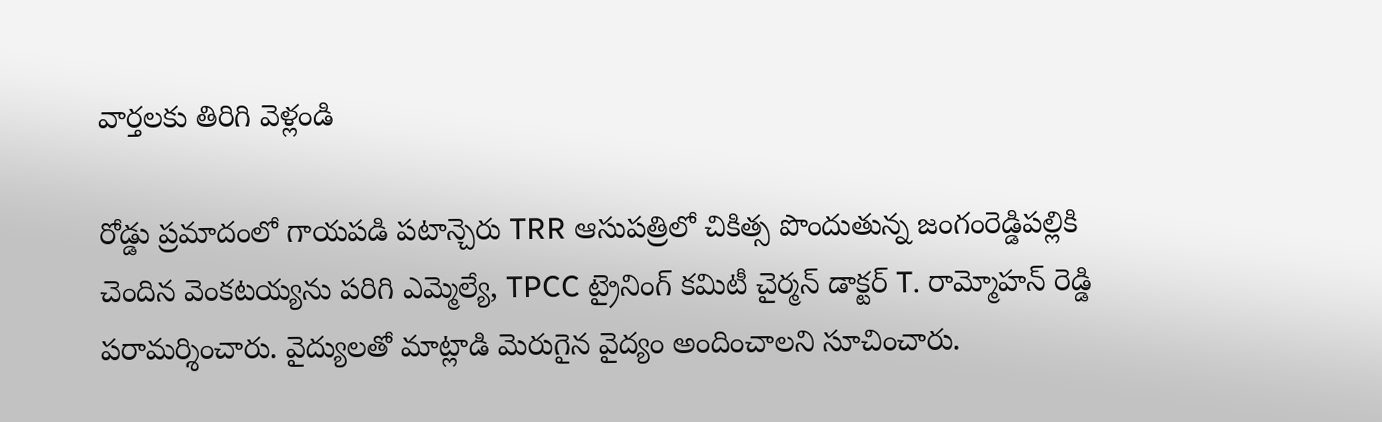వార్తలకు తిరిగి వెళ్లండి

రోడ్డు ప్రమాదంలో గాయపడి పటాన్చెరు TRR ఆసుపత్రిలో చికిత్స పొందుతున్న జంగంరెడ్డిపల్లికి చెందిన వెంకటయ్యను పరిగి ఎమ్మెల్యే, TPCC ట్రైనింగ్ కమిటీ చైర్మన్ డాక్టర్ T. రామ్మోహన్ రెడ్డి పరామర్శించారు. వైద్యులతో మాట్లాడి మెరుగైన వైద్యం అందించాలని సూచించారు.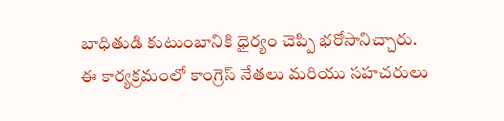బాధితుడి కుటుంబానికి ధైర్యం చెప్పి భరోసానిచ్చారు.
ఈ కార్యక్రమంలో కాంగ్రెస్ నేతలు మరియు సహచరులు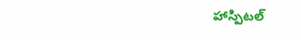హాస్పిటల్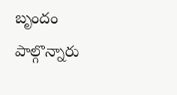బృందం పాల్గొన్నారు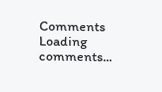Comments
Loading comments...